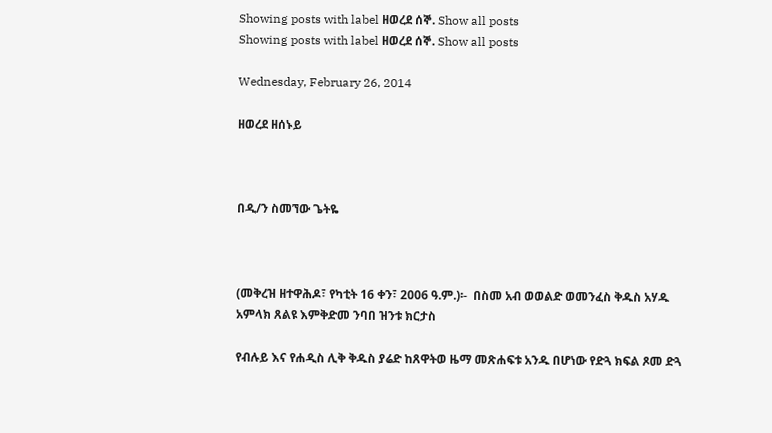Showing posts with label ዘወረደ ሰኞ. Show all posts
Showing posts with label ዘወረደ ሰኞ. Show all posts

Wednesday, February 26, 2014

ዘወረደ ዘሰኑይ



በዲ/ን ስመኘው ጌትዬ



(መቅረዝ ዘተዋሕዶ፣ የካቲት 16 ቀን፣ 2006 ዓ.ም.)፡-  በስመ አብ ወወልድ ወመንፈስ ቅዱስ አሃዱ አምላክ ጸልዩ እምቅድመ ንባበ ዝንቱ ክርታስ

የብሉይ እና የሐዲስ ሊቅ ቅዱስ ያሬድ ከጸዋትወ ዜማ መጽሐፍቱ አንዱ በሆነው የድጓ ክፍል ጾመ ድጓ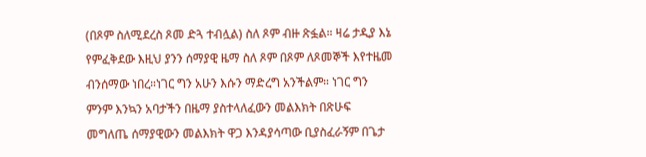(በጾም ስለሚደረስ ጾመ ድጓ ተብሏል) ስለ ጾም ብዙ ጽፏል። ዛሬ ታዲያ እኔ የምፈቅደው እዚህ ያንን ሰማያዊ ዜማ ስለ ጾም በጾም ለጾመኞች እየተዜመ ብንሰማው ነበረ።ነገር ግን አሁን እሱን ማድረግ አንችልም። ነገር ግን ምንም እንኳን አባታችን በዜማ ያስተላለፈውን መልእክት በጽሁፍ መግለጤ ሰማያዊውን መልእክት ዋጋ እንዳያሳጣው ቢያስፈራኝም በጌታ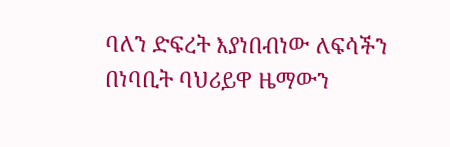ባለን ድፍረት እያነበብነው ለፍሳችን በነባቢት ባህሪይዋ ዜማውን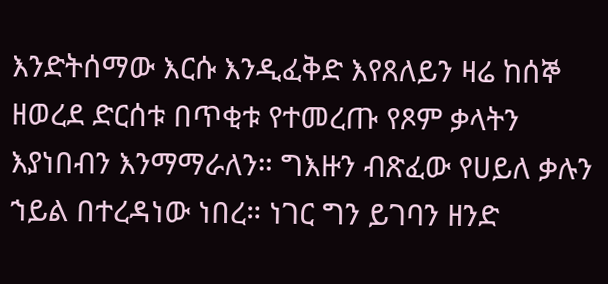እንድትሰማው እርሱ እንዲፈቅድ እየጸለይን ዛሬ ከሰኞ ዘወረደ ድርሰቱ በጥቂቱ የተመረጡ የጾም ቃላትን እያነበብን እንማማራለን። ግእዙን ብጽፈው የሀይለ ቃሉን ኀይል በተረዳነው ነበረ። ነገር ግን ይገባን ዘንድ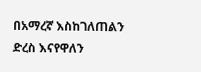በአማረኛ እስከገለጠልን ድረስ እናየዋለን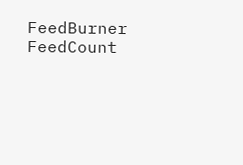FeedBurner FeedCount